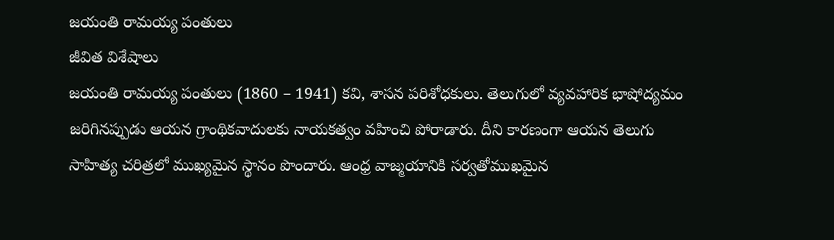జయంతి రామయ్య పంతులు
జీవిత విశేషాలు
జయంతి రామయ్య పంతులు (1860 – 1941) కవి, శాసన పరిశోధకులు. తెలుగులో వ్యవహారిక భాషోద్యమం జరిగినప్పుడు ఆయన గ్రాంథికవాదులకు నాయకత్వం వహించి పోరాడారు. దీని కారణంగా ఆయన తెలుగు సాహిత్య చరిత్రలో ముఖ్యమైన స్థానం పొందారు. ఆంధ్ర వాజ్మయానికి సర్వతోముఖమైన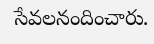సేవలనందించారు.